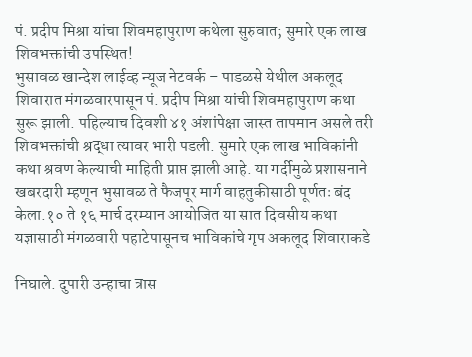पं. प्रदीप मिश्रा यांचा शिवमहापुराण कथेला सुरुवात; सुमारे एक लाख शिवभक्तांची उपस्थित!
भुसावळ खान्देश लाईव्ह न्यूज नेटवर्क – पाडळसे येथील अकलूद शिवारात मंगळवारपासून पं. प्रदीप मिश्रा यांची शिवमहापुराण कथा सुरू झाली. पहिल्याच दिवशी ४१ अंशांपेक्षा जास्त तापमान असले तरी शिवभक्तांची श्रद्धा त्यावर भारी पडली. सुमारे एक लाख भाविकांनी कथा श्रवण केल्याची माहिती प्राप्त झाली आहे. या गर्दीमुळे प्रशासनाने खबरदारी म्हणून भुसावळ ते फैजपूर मार्ग वाहतुकीसाठी पूर्णतः बंद केला.१० ते १६ मार्च दरम्यान आयोजित या सात दिवसीय कथा यज्ञासाठी मंगळवारी पहाटेपासूनच भाविकांचे गृप अकलूद शिवाराकडे

निघाले. दुपारी उन्हाचा त्रास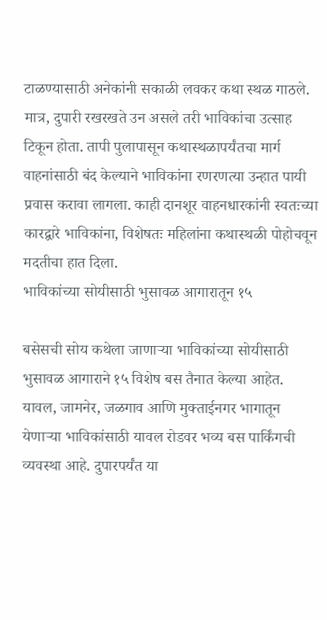टाळण्यासाठी अनेकांनी सकाळी लवकर कथा स्थळ गाठले. मात्र, दुपारी रखरखते उन असले तरी भाविकांचा उत्साह टिकून होता. तापी पुलापासून कथास्थळापर्यंतचा मार्ग वाहनांसाठी बंद केल्याने भाविकांना रणरणत्या उन्हात पायी प्रवास करावा लागला. काही दानशूर वाहनधारकांनी स्वतःच्या कारद्वारे भाविकांना, विशेषतः महिलांना कथास्थळी पोहोचवून मदतीचा हात दिला.
भाविकांच्या सोयीसाठी भुसावळ आगारातून १५

बसेसची सोय कथेला जाणाऱ्या भाविकांच्या सोयीसाठी भुसावळ आगाराने १५ विशेष बस तैनात केल्या आहेत. यावल, जामनेर, जळगाव आणि मुक्ताईनगर भागातून येणाऱ्या भाविकांसाठी यावल रोडवर भव्य बस पार्किंगची व्यवस्था आहे. दुपारपर्यंत या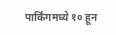पार्किंगमध्ये १० हून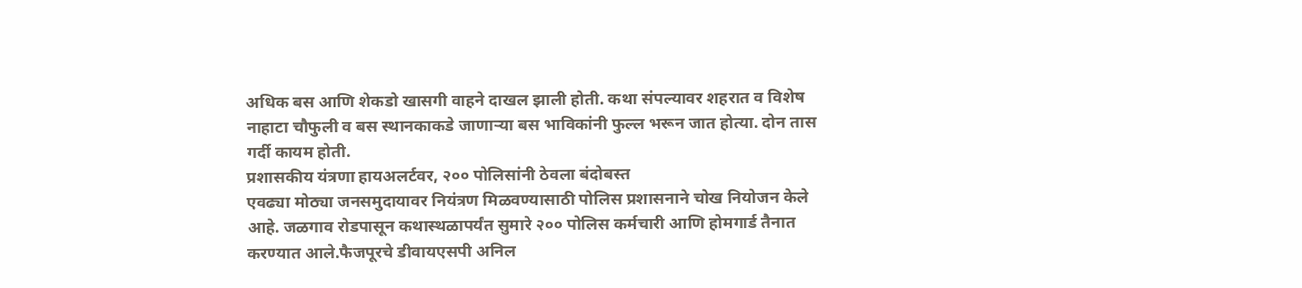अधिक बस आणि शेकडो खासगी वाहने दाखल झाली होती. कथा संपल्यावर शहरात व विशेष नाहाटा चौफुली व बस स्थानकाकडे जाणाऱ्या बस भाविकांनी फुल्ल भरून जात होत्या. दोन तास गर्दी कायम होती.
प्रशासकीय यंत्रणा हायअलर्टवर, २०० पोलिसांनी ठेवला बंदोबस्त
एवढ्या मोठ्या जनसमुदायावर नियंत्रण मिळवण्यासाठी पोलिस प्रशासनाने चोख नियोजन केले आहे. जळगाव रोडपासून कथास्थळापर्यंत सुमारे २०० पोलिस कर्मचारी आणि होमगार्ड तैनात करण्यात आले.फैजपूरचे डीवायएसपी अनिल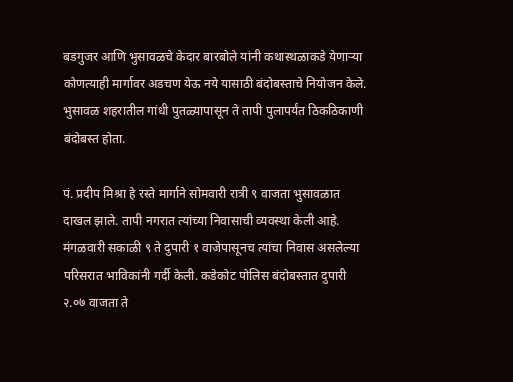बडगुजर आणि भुसावळचे केदार बारबोले यांनी कथास्थळाकडे येणाऱ्या कोणत्याही मार्गावर अडचण येऊ नये यासाठी बंदोबस्ताचे नियोजन केले. भुसावळ शहरातील गांधी पुतळ्यापासून ते तापी पुलापर्यंत ठिकठिकाणी बंदोबस्त होता.

पं. प्रदीप मिश्रा हे रस्ते मार्गाने सोमवारी रात्री ९ वाजता भुसावळात दाखल झाले. तापी नगरात त्यांच्या निवासाची व्यवस्था केली आहे. मंगळवारी सकाळी ९ ते दुपारी १ वाजेपासूनच त्यांचा निवास असलेल्या परिसरात भाविकांनी गर्दी केली. कडेकोट पोलिस बंदोबस्तात दुपारी २.०७ वाजता ते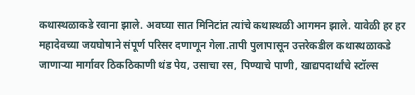कथास्थळाकडे रवाना झाले. अवघ्या सात मिनिटांत त्यांचे कथास्थळी आगमन झाले. यावेळी हर हर महादेवच्या जयघोषाने संपूर्ण परिसर दणाणून गेला.तापी पुलापासून उत्तरेकडील कथास्थळाकडे जाणाऱ्या मार्गावर ठिकठिकाणी थंड पेय, उसाचा रस, पिण्याचे पाणी, खाद्यपदार्थांचे स्टॉल्स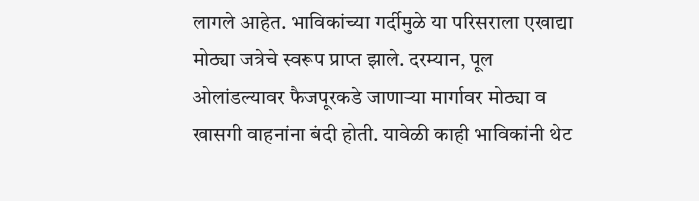लागले आहेत. भाविकांच्या गर्दीमुळे या परिसराला एखाद्या मोठ्या जत्रेचे स्वरूप प्राप्त झाले. दरम्यान, पूल ओलांडल्यावर फैजपूरकडे जाणाऱ्या मार्गावर मोठ्या व खासगी वाहनांना बंदी होती. यावेळी काही भाविकांनी थेट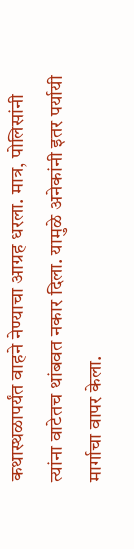कथास्थळापर्यंत वाहने नेण्याचा आग्रह धरला. मात्र, पोलिसांनी त्यांना वाटेतच थांबवत नकार दिला. यामुळे अनेकांनी इतर पर्यायी मार्गाचा वापर केला.